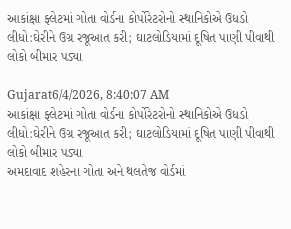આકાંક્ષા ફ્લેટમાં ગોતા વોર્ડના કોર્પોરેટરોનો સ્થાનિકોએ ઉધડો લીધો:ઘેરીને ઉગ્ર રજૂઆત કરી; ઘાટલોડિયામાં દૂષિત પાણી પીવાથી લોકો બીમાર પડ્યા

Gujarat6/4/2026, 8:40:07 AM
આકાંક્ષા ફ્લેટમાં ગોતા વોર્ડના કોર્પોરેટરોનો સ્થાનિકોએ ઉધડો લીધો:ઘેરીને ઉગ્ર રજૂઆત કરી; ઘાટલોડિયામાં દૂષિત પાણી પીવાથી લોકો બીમાર પડ્યા
અમદાવાદ શહેરના ગોતા અને થલતેજ વોર્ડમાં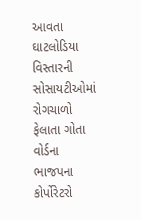આવતા ઘાટલોડિયા વિસ્તારની સોસાયટીઓમાં રોગચાળો ફેલાતા ગોતા વોર્ડના ભાજપના કોર્પોરેટરો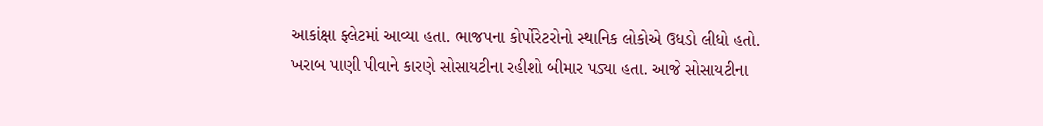આકાંક્ષા ફ્લેટમાં આવ્યા હતા. ભાજપના કોર્પોરેટરોનો સ્થાનિક લોકોએ ઉધડો લીધો હતો. ખરાબ પાણી પીવાને કારણે સોસાયટીના રહીશો બીમાર પડ્યા હતા. આજે સોસાયટીના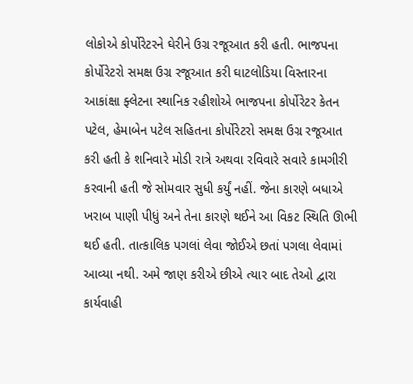લોકોએ કોર્પોરેટરને ઘેરીને ઉગ્ર રજૂઆત કરી હતી. ભાજપના કોર્પોરેટરો સમક્ષ ઉગ્ર રજૂઆત કરી ઘાટલોડિયા વિસ્તારના આકાંક્ષા ફ્લેટના સ્થાનિક રહીશોએ ભાજપના કોર્પોરેટર કેતન પટેલ, હેમાબેન પટેલ સહિતના કોર્પોરેટરો સમક્ષ ઉગ્ર રજૂઆત કરી હતી કે શનિવારે મોડી રાત્રે અથવા રવિવારે સવારે કામગીરી કરવાની હતી જે સોમવાર સુધી કર્યું નહીં. જેના કારણે બધાએ ખરાબ પાણી પીધું અને તેના કારણે થઈને આ વિકટ સ્થિતિ ઊભી થઈ હતી. તાત્કાલિક પગલાં લેવા જોઈએ છતાં પગલા લેવામાં આવ્યા નથી. અમે જાણ કરીએ છીએ ત્યાર બાદ તેઓ દ્વારા કાર્યવાહી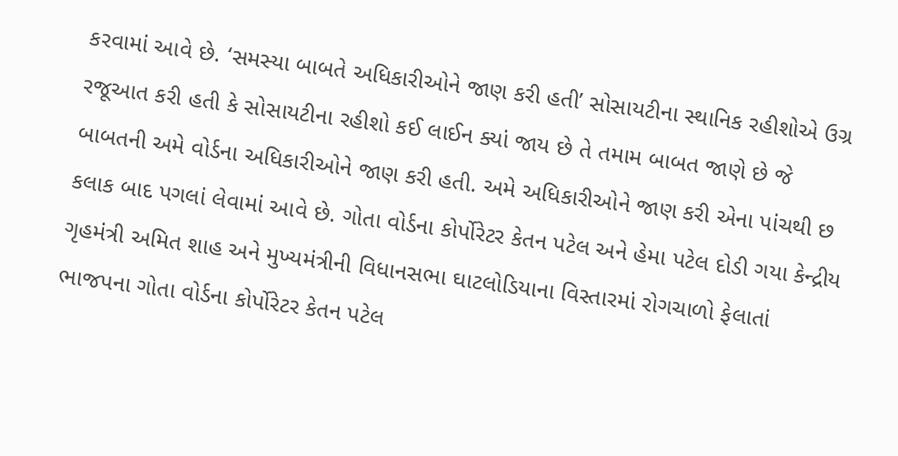કરવામાં આવે છે. ‘સમસ્યા બાબતે અધિકારીઓને જાણ કરી હતી’ સોસાયટીના સ્થાનિક રહીશોએ ઉગ્ર રજૂઆત કરી હતી કે સોસાયટીના રહીશો કઈ લાઈન ક્યાં જાય છે તે તમામ બાબત જાણે છે જે બાબતની અમે વોર્ડના અધિકારીઓને જાણ કરી હતી. અમે અધિકારીઓને જાણ કરી એના પાંચથી છ કલાક બાદ પગલાં લેવામાં આવે છે. ગોતા વોર્ડના કોર્પોરેટર કેતન પટેલ અને હેમા પટેલ દોડી ગયા કેન્દ્રીય ગૃહમંત્રી અમિત શાહ અને મુખ્યમંત્રીની વિધાનસભા ઘાટલોડિયાના વિસ્તારમાં રોગચાળો ફેલાતાં ભાજપના ગોતા વોર્ડના કોર્પોરેટર કેતન પટેલ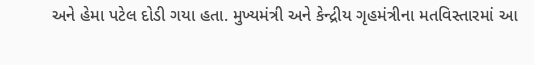અને હેમા પટેલ દોડી ગયા હતા. મુખ્યમંત્રી અને કેન્દ્રીય ગૃહમંત્રીના મતવિસ્તારમાં આ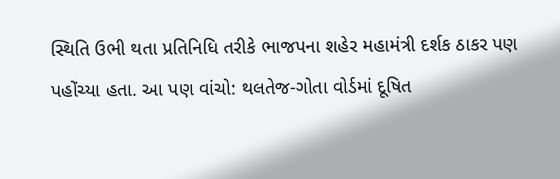સ્થિતિ ઉભી થતા પ્રતિનિધિ તરીકે ભાજપના શહેર મહામંત્રી દર્શક ઠાકર પણ પહોંચ્યા હતા. આ પણ વાંચો: થલતેજ-ગોતા વોર્ડમાં દૂષિત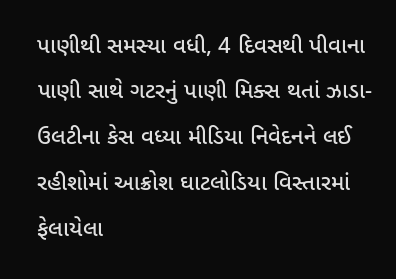પાણીથી સમસ્યા વધી, 4 દિવસથી પીવાના પાણી સાથે ગટરનું પાણી મિક્સ થતાં ઝાડા-ઉલટીના કેસ વધ્યા મીડિયા નિવેદનને લઈ રહીશોમાં આક્રોશ ઘાટલોડિયા વિસ્તારમાં ફેલાયેલા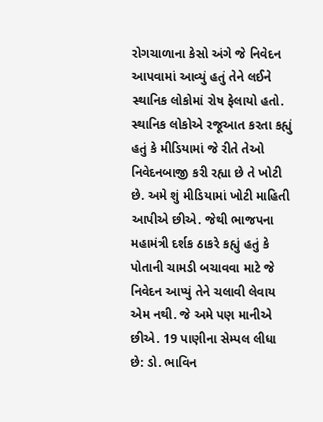રોગચાળાના કેસો અંગે જે નિવેદન આપવામાં આવ્યું હતું તેને લઈને સ્થાનિક લોકોમાં રોષ ફેલાયો હતો. સ્થાનિક લોકોએ રજૂઆત કરતા કહ્યું હતું કે મીડિયામાં જે રીતે તેઓ નિવેદનબાજી કરી રહ્યા છે તે ખોટી છે. અમે શું મીડિયામાં ખોટી માહિતી આપીએ છીએ. જેથી ભાજપના મહામંત્રી દર્શક ઠાકરે કહ્યું હતું કે પોતાની ચામડી બચાવવા માટે જે નિવેદન આપ્યું તેને ચલાવી લેવાય એમ નથી. જે અમે પણ માનીએ છીએ. 19 પાણીના સેમ્પલ લીધા છે: ડો. ભાવિન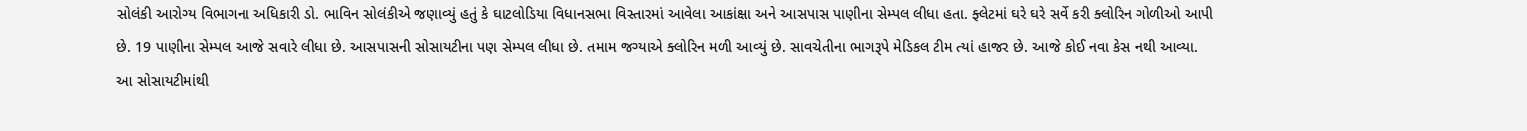સોલંકી આરોગ્ય વિભાગના અધિકારી ડો. ભાવિન સોલંકીએ જણાવ્યું હતું કે ઘાટલોડિયા વિધાનસભા વિસ્તારમાં આવેલા આકાંક્ષા અને આસપાસ પાણીના સેમ્પલ લીધા હતા. ફ્લેટમાં ઘરે ઘરે સર્વે કરી ક્લોરિન ગોળીઓ આપી છે. 19 પાણીના સેમ્પલ આજે સવારે લીધા છે. આસપાસની સોસાયટીના પણ સેમ્પલ લીધા છે. તમામ જગ્યાએ ક્લોરિન મળી આવ્યું છે. સાવચેતીના ભાગરૂપે મેડિકલ ટીમ ત્યાં હાજર છે. આજે કોઈ નવા કેસ નથી આવ્યા. આ સોસાયટીમાંથી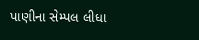પાણીના સેમ્પલ લીધા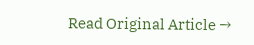Read Original Article →